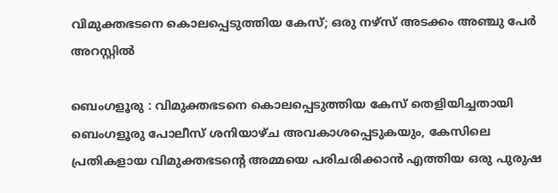വിമുക്തഭടനെ കൊലപ്പെടുത്തിയ കേസ്; ഒരു നഴ്സ് അടക്കം അഞ്ചു പേർ അറസ്റ്റിൽ

ബെംഗളൂരു : വിമുക്തഭടനെ കൊലപ്പെടുത്തിയ കേസ് തെളിയിച്ചതായി ബെംഗളൂരു പോലീസ് ശനിയാഴ്ച അവകാശപ്പെടുകയും, കേസിലെ പ്രതികളായ വിമുക്തഭടന്റെ അമ്മയെ പരിചരിക്കാൻ എത്തിയ ഒരു പുരുഷ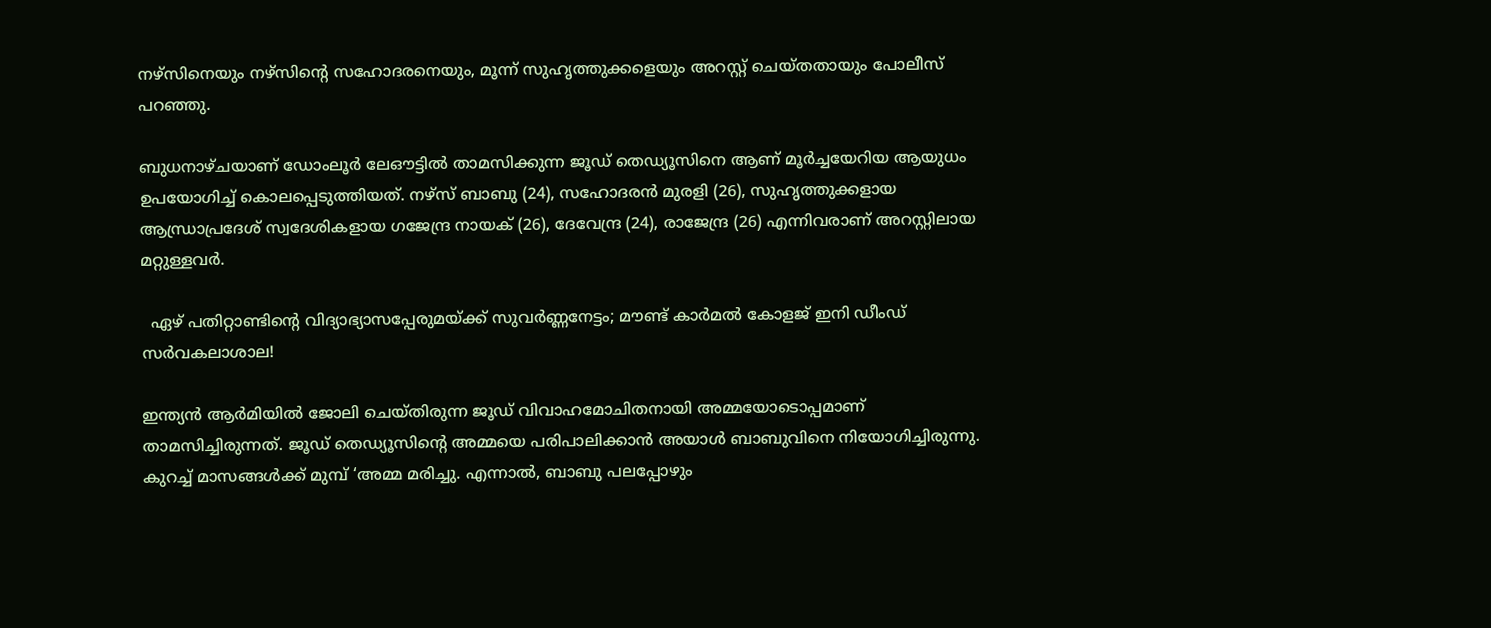നഴ്സിനെയും നഴ്സിന്റെ സഹോദരനെയും, മൂന്ന് സുഹൃത്തുക്കളെയും അറസ്റ്റ് ചെയ്തതായും പോലീസ് പറഞ്ഞു.

ബുധനാഴ്ചയാണ് ഡോംലൂർ ലേഔട്ടിൽ താമസിക്കുന്ന ജൂഡ് തെഡ്യൂസിനെ ആണ് മൂർച്ചയേറിയ ആയുധം ഉപയോഗിച്ച് കൊലപ്പെടുത്തിയത്. നഴ്സ് ബാബു (24), സഹോദരൻ മുരളി (26), സുഹൃത്തുക്കളായ ആന്ധ്രാപ്രദേശ് സ്വദേശികളായ ഗജേന്ദ്ര നായക് (26), ദേവേന്ദ്ര (24), രാജേന്ദ്ര (26) എന്നിവരാണ് അറസ്റ്റിലായ മറ്റുള്ളവർ.

  ഏഴ് പതിറ്റാണ്ടിന്റെ വിദ്യാഭ്യാസപ്പേരുമയ്ക്ക് സുവർണ്ണനേട്ടം; മൗണ്ട് കാർമൽ കോളജ് ഇനി ഡീംഡ് സർവകലാശാല!

ഇന്ത്യൻ ആർമിയിൽ ജോലി ചെയ്തിരുന്ന ജൂഡ് വിവാഹമോചിതനായി അമ്മയോടൊപ്പമാണ് താമസിച്ചിരുന്നത്. ജൂഡ് തെഡ്യൂസിന്റെ അമ്മയെ പരിപാലിക്കാൻ അയാൾ ബാബുവിനെ നിയോഗിച്ചിരുന്നു. കുറച്ച് മാസങ്ങൾക്ക് മുമ്പ് ‘അമ്മ മരിച്ചു. എന്നാൽ, ബാബു പലപ്പോഴും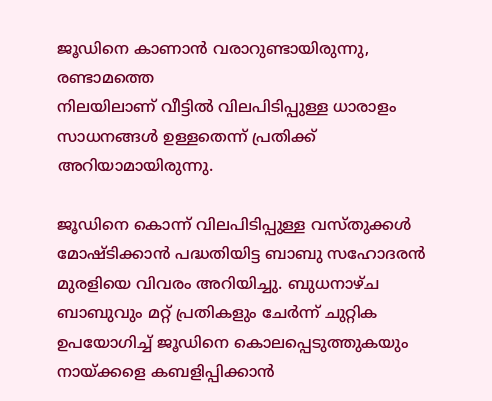ജൂഡിനെ കാണാൻ വരാറുണ്ടായിരുന്നു, രണ്ടാമത്തെ
നിലയിലാണ് വീട്ടിൽ വിലപിടിപ്പുള്ള ധാരാളം സാധനങ്ങൾ ഉള്ളതെന്ന് പ്രതിക്ക് അറിയാമായിരുന്നു.

ജൂഡിനെ കൊന്ന് വിലപിടിപ്പുള്ള വസ്തുക്കൾ മോഷ്ടിക്കാൻ പദ്ധതിയിട്ട ബാബു സഹോദരൻ മുരളിയെ വിവരം അറിയിച്ചു. ബുധനാഴ്ച ബാബുവും മറ്റ് പ്രതികളും ചേർന്ന് ചുറ്റിക ഉപയോഗിച്ച് ജൂഡിനെ കൊലപ്പെടുത്തുകയും  നായ്ക്കളെ കബളിപ്പിക്കാൻ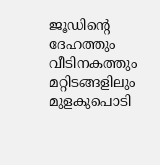ജൂഡിന്റെ ദേഹത്തും വീടിനകത്തും മറ്റിടങ്ങളിലും മുളകുപൊടി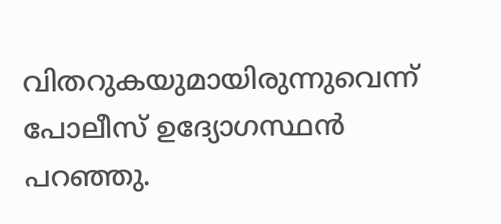വിതറുകയുമായിരുന്നുവെന്ന് പോലീസ് ഉദ്യോഗസ്ഥൻ പറഞ്ഞു.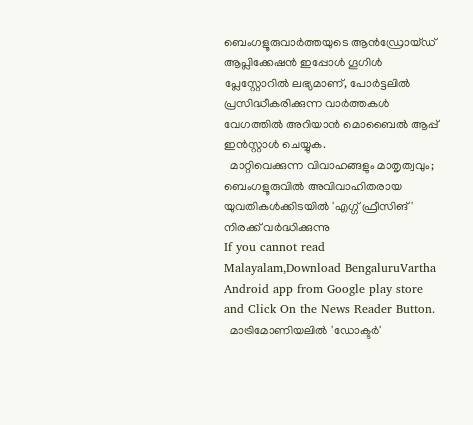ബെംഗളൂരുവാർത്തയുടെ ആൻഡ്രോയ്ഡ് ആപ്ലിക്കേഷൻ ഇപ്പോൾ ഗൂഗിൾ പ്ലേസ്റ്റോറിൽ ലഭ്യമാണ്, പോർട്ടലിൽ പ്രസിദ്ധീകരിക്കുന്ന വാർത്തകൾ വേഗത്തിൽ അറിയാൻ മൊബൈൽ ആപ്പ് ഇൻസ്റ്റാൾ ചെയ്യുക.
  മാറ്റിവെക്കുന്ന വിവാഹങ്ങളും മാതൃത്വവും; ബെംഗളൂരുവിൽ അവിവാഹിതരായ യുവതികൾക്കിടയിൽ 'എഗ്ഗ് ഫ്രീസിങ്' നിരക്ക് വർദ്ധിക്കുന്നു
If you cannot read Malayalam,Download BengaluruVartha Android app from Google play store and Click On the News Reader Button.
  മാട്രിമോണിയലിൽ 'ഡോക്ടർ'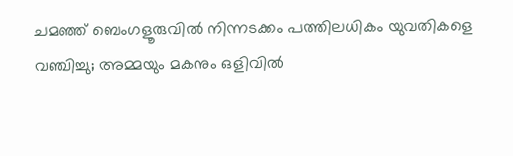ചമഞ്ഞ് ബെംഗളൂരുവില്‍ നിന്നടക്കം പത്തിലധികം യുവതികളെ വഞ്ചിച്ചു; അമ്മയും മകനും ഒളിവിൽ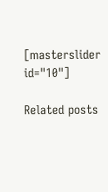[masterslider id="10"]

Related posts